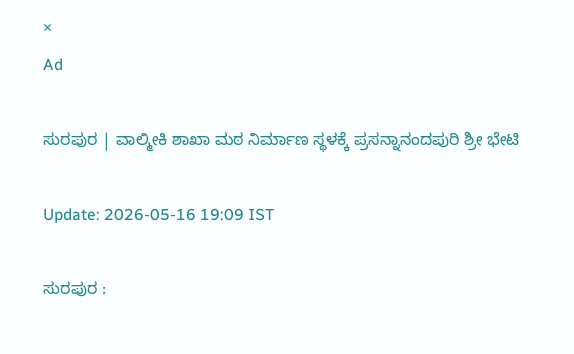×
Ad

ಸುರಪುರ | ವಾಲ್ಮೀಕಿ ಶಾಖಾ ಮಠ‌ ನಿರ್ಮಾಣ ಸ್ಥಳಕ್ಕೆ ಪ್ರಸನ್ನಾನಂದಪುರಿ ಶ್ರೀ ಭೇಟಿ

Update: 2026-05-16 19:09 IST

ಸುರಪುರ :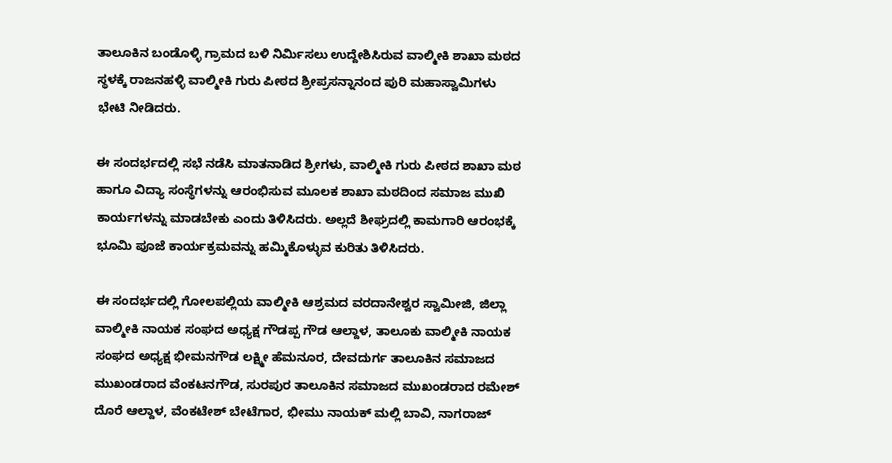ತಾಲೂಕಿನ ಬಂಡೊಳ್ಳಿ‌ ಗ್ರಾಮದ ಬಳಿ ನಿರ್ಮಿಸಲು ಉದ್ದೇಶಿಸಿರುವ ವಾಲ್ಮೀಕಿ ಶಾಖಾ ಮಠದ ಸ್ಥಳಕ್ಕೆ ರಾಜನಹಳ್ಳಿ ವಾಲ್ಮೀಕಿ ಗುರು ಪೀಠದ ಶ್ರೀಪ್ರಸನ್ನಾನಂದ ಪುರಿ ಮಹಾಸ್ವಾಮಿಗಳು ಭೇಟಿ ನೀಡಿದರು.

ಈ ಸಂದರ್ಭದಲ್ಲಿ ಸಭೆ ನಡೆಸಿ ಮಾತನಾಡಿದ ಶ್ರೀಗಳು, ವಾಲ್ಮೀಕಿ ಗುರು ಪೀಠದ ಶಾಖಾ ಮಠ‌ ಹಾಗೂ ವಿದ್ಯಾ ಸಂಸ್ಥೆಗಳನ್ನು ಆರಂಭಿಸುವ ಮೂಲಕ ಶಾಖಾ ಮಠದಿಂದ ಸಮಾಜ ಮುಖಿ ಕಾರ್ಯಗಳನ್ನು ಮಾಡಬೇಕು ಎಂದು ತಿಳಿಸಿದರು. ಅಲ್ಲದೆ ಶೀಘ್ರದಲ್ಲಿ ಕಾಮಗಾರಿ ಆರಂಭಕ್ಕೆ ಭೂಮಿ ಪೂಜೆ ಕಾರ್ಯಕ್ರಮವನ್ನು ಹಮ್ಮಿಕೊಳ್ಳುವ ಕುರಿತು ತಿಳಿಸಿದರು.

ಈ ಸಂದರ್ಭದಲ್ಲಿ ಗೋಲಪಲ್ಲಿಯ ವಾಲ್ಮೀಕಿ ಆಶ್ರಮದ ವರದಾನೇಶ್ವರ ಸ್ವಾಮೀಜಿ, ಜಿಲ್ಲಾ ವಾಲ್ಮೀಕಿ ನಾಯಕ ಸಂಘದ ಅಧ್ಯಕ್ಷ ಗೌಡಪ್ಪ ಗೌಡ ಆಲ್ದಾಳ, ತಾಲೂಕು ವಾಲ್ಮೀಕಿ ನಾಯಕ ಸಂಘದ ಅಧ್ಯಕ್ಷ ಭೀಮನಗೌಡ ಲಕ್ಷ್ಮೀ ಹೆಮನೂರ, ದೇವದುರ್ಗ ತಾಲೂಕಿನ ಸಮಾಜದ ಮುಖಂಡರಾದ ವೆಂಕಟನಗೌಡ, ಸುರಪುರ ತಾಲೂಕಿನ ಸಮಾಜದ ಮುಖಂಡರಾದ ರಮೇಶ್ ದೊರೆ ಆಲ್ದಾಳ, ವೆಂಕಟೇಶ್ ಬೇಟೆಗಾರ, ಭೀಮು ನಾಯಕ್ ಮಲ್ಲಿ ಬಾವಿ, ನಾಗರಾಜ್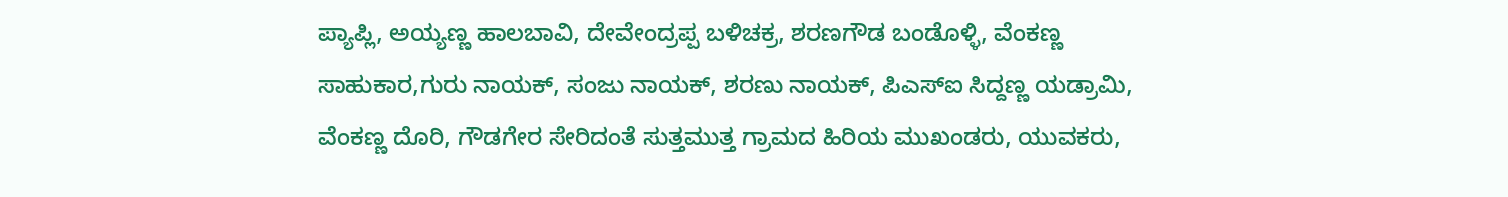ಪ್ಯಾಪ್ಲಿ, ಅಯ್ಯಣ್ಣ ಹಾಲಬಾವಿ, ದೇವೇಂದ್ರಪ್ಪ ಬಳಿಚಕ್ರ, ಶರಣಗೌಡ ಬಂಡೊಳ್ಳಿ, ವೆಂಕಣ್ಣ ಸಾಹುಕಾರ,ಗುರು ನಾಯಕ್, ಸಂಜು ನಾಯಕ್, ಶರಣು ನಾಯಕ್, ಪಿಎಸ್ಐ ಸಿದ್ದಣ್ಣ ಯಡ್ರಾಮಿ, ವೆಂಕಣ್ಣ ದೊರಿ, ಗೌಡಗೇರ ಸೇರಿದಂತೆ ಸುತ್ತಮುತ್ತ ಗ್ರಾಮದ ಹಿರಿಯ ಮುಖಂಡರು, ಯುವಕರು,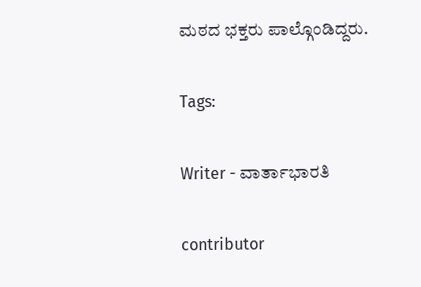ಮಠದ ಭಕ್ತರು ಪಾಲ್ಗೊಂಡಿದ್ದರು.

Tags:

Writer - ವಾರ್ತಾಭಾರತಿ

contributor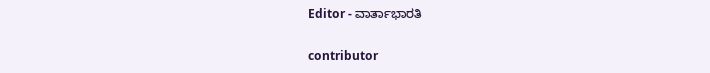Editor - ವಾರ್ತಾಭಾರತಿ

contributor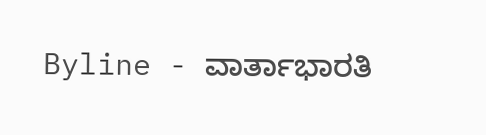Byline - ವಾರ್ತಾಭಾರತಿ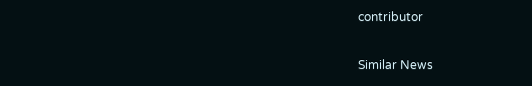contributor

Similar News